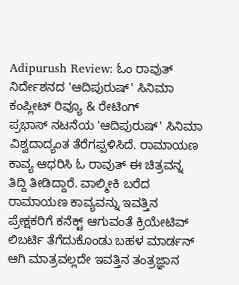Adipurush Review: ಓಂ ರಾವುತ್ ನಿರ್ದೇಶನದ 'ಆದಿಪುರುಷ್' ಸಿನಿಮಾ ಕಂಪ್ಲೀಟ್ ರಿವ್ಯೂ & ರೇಟಿಂಗ್
ಪ್ರಭಾಸ್ ನಟನೆಯ 'ಆದಿಪುರುಷ್' ಸಿನಿಮಾ ವಿಶ್ವದಾದ್ಯಂತ ತೆರೆಗಪ್ಪಳಿಸಿದೆ. ರಾಮಾಯಣ ಕಾವ್ಯ ಆಧರಿಸಿ ಓ ರಾವುತ್ ಈ ಚಿತ್ರವನ್ನ ತಿದ್ದಿ ತೀಡಿದ್ದಾರೆ. ವಾಲ್ಮೀಕಿ ಬರೆದ ರಾಮಾಯಣ ಕಾವ್ಯವನ್ನು ಇವತ್ತಿನ ಪ್ರೇಕ್ಷಕರಿಗೆ ಕನೆಕ್ಟ್ ಆಗುವಂತೆ ಕ್ರಿಯೇಟಿವ್ ಲಿಬರ್ಟಿ ತೆಗೆದುಕೊಂಡು ಬಹಳ ಮಾರ್ಡನ್ ಆಗಿ ಮಾತ್ರವಲ್ಲದೇ ಇವತ್ತಿನ ತಂತ್ರಜ್ಞಾನ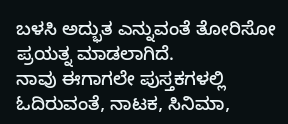ಬಳಸಿ ಅದ್ಭುತ ಎನ್ನುವಂತೆ ತೋರಿಸೋ ಪ್ರಯತ್ನ ಮಾಡಲಾಗಿದೆ.
ನಾವು ಈಗಾಗಲೇ ಪುಸ್ತಕಗಳಲ್ಲಿ ಓದಿರುವಂತೆ, ನಾಟಕ, ಸಿನಿಮಾ,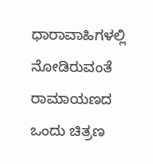ಧಾರಾವಾಹಿಗಳಲ್ಲಿ ನೋಡಿರುವಂತೆ ರಾಮಾಯಣದ ಒಂದು ಚಿತ್ರಣ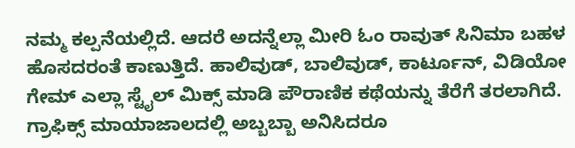ನಮ್ಮ ಕಲ್ಪನೆಯಲ್ಲಿದೆ. ಆದರೆ ಅದನ್ನೆಲ್ಲಾ ಮೀರಿ ಓಂ ರಾವುತ್ ಸಿನಿಮಾ ಬಹಳ ಹೊಸದರಂತೆ ಕಾಣುತ್ತಿದೆ. ಹಾಲಿವುಡ್, ಬಾಲಿವುಡ್, ಕಾರ್ಟೂನ್, ವಿಡಿಯೋ ಗೇಮ್ ಎಲ್ಲಾ ಸ್ಟೈಲ್ ಮಿಕ್ಸ್ ಮಾಡಿ ಪೌರಾಣಿಕ ಕಥೆಯನ್ನು ತೆರೆಗೆ ತರಲಾಗಿದೆ. ಗ್ರಾಫಿಕ್ಸ್ ಮಾಯಾಜಾಲದಲ್ಲಿ ಅಬ್ಬಬ್ಬಾ ಅನಿಸಿದರೂ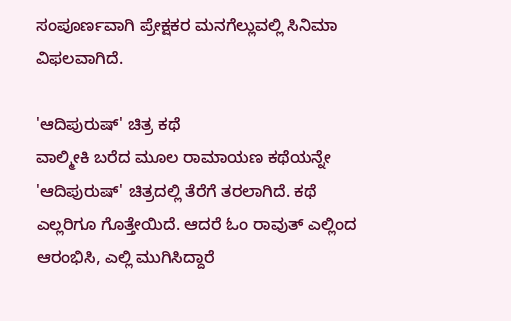ಸಂಪೂರ್ಣವಾಗಿ ಪ್ರೇಕ್ಷಕರ ಮನಗೆಲ್ಲುವಲ್ಲಿ ಸಿನಿಮಾ ವಿಫಲವಾಗಿದೆ.

'ಆದಿಪುರುಷ್' ಚಿತ್ರ ಕಥೆ
ವಾಲ್ಮೀಕಿ ಬರೆದ ಮೂಲ ರಾಮಾಯಣ ಕಥೆಯನ್ನೇ 'ಆದಿಪುರುಷ್' ಚಿತ್ರದಲ್ಲಿ ತೆರೆಗೆ ತರಲಾಗಿದೆ. ಕಥೆ ಎಲ್ಲರಿಗೂ ಗೊತ್ತೇಯಿದೆ. ಆದರೆ ಓಂ ರಾವುತ್ ಎಲ್ಲಿಂದ ಆರಂಭಿಸಿ, ಎಲ್ಲಿ ಮುಗಿಸಿದ್ದಾರೆ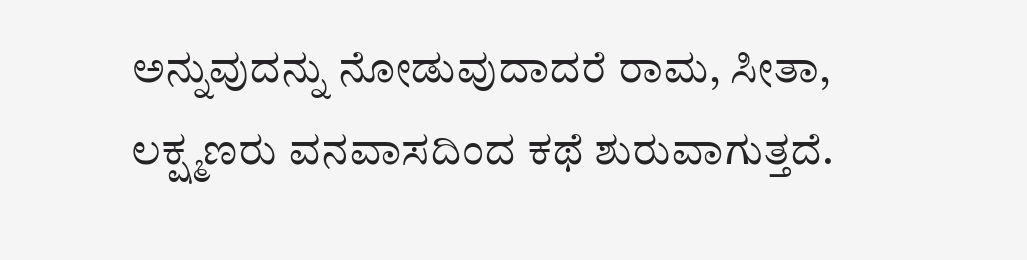ಅನ್ನುವುದನ್ನು ನೋಡುವುದಾದರೆ ರಾಮ, ಸೀತಾ, ಲಕ್ಷ್ಮಣರು ವನವಾಸದಿಂದ ಕಥೆ ಶುರುವಾಗುತ್ತದೆ.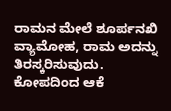ರಾಮನ ಮೇಲೆ ಶೂರ್ಪನಖಿ ವ್ಯಾಮೋಹ, ರಾಮ ಅದನ್ನು ತಿರಸ್ಕರಿಸುವುದು. ಕೋಪದಿಂದ ಆಕೆ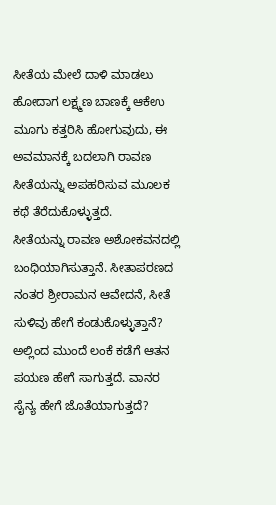ಸೀತೆಯ ಮೇಲೆ ದಾಳಿ ಮಾಡಲು ಹೋದಾಗ ಲಕ್ಷ್ಮಣ ಬಾಣಕ್ಕೆ ಆಕೆಉ ಮೂಗು ಕತ್ತರಿಸಿ ಹೋಗುವುದು, ಈ ಅವಮಾನಕ್ಕೆ ಬದಲಾಗಿ ರಾವಣ ಸೀತೆಯನ್ನು ಅಪಹರಿಸುವ ಮೂಲಕ ಕಥೆ ತೆರೆದುಕೊಳ್ಳುತ್ತದೆ.
ಸೀತೆಯನ್ನು ರಾವಣ ಅಶೋಕವನದಲ್ಲಿ ಬಂಧಿಯಾಗಿಸುತ್ತಾನೆ. ಸೀತಾಪರಣದ ನಂತರ ಶ್ರೀರಾಮನ ಆವೇದನೆ, ಸೀತೆ ಸುಳಿವು ಹೇಗೆ ಕಂಡುಕೊಳ್ಳುತ್ತಾನೆ? ಅಲ್ಲಿಂದ ಮುಂದೆ ಲಂಕೆ ಕಡೆಗೆ ಆತನ ಪಯಣ ಹೇಗೆ ಸಾಗುತ್ತದೆ. ವಾನರ ಸೈನ್ಯ ಹೇಗೆ ಜೊತೆಯಾಗುತ್ತದೆ?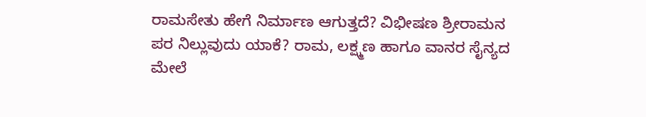ರಾಮಸೇತು ಹೇಗೆ ನಿರ್ಮಾಣ ಆಗುತ್ತದೆ? ವಿಭೀಷಣ ಶ್ರೀರಾಮನ ಪರ ನಿಲ್ಲುವುದು ಯಾಕೆ? ರಾಮ, ಲಕ್ಷ್ಮಣ ಹಾಗೂ ವಾನರ ಸೈನ್ಯದ ಮೇಲೆ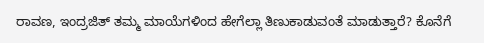ರಾವಣ, ಇಂದ್ರಜಿತ್ ತಮ್ಮ ಮಾಯೆಗಳಿಂದ ಹೇಗೆಲ್ಲಾ ತಿಣುಕಾಡುವಂತೆ ಮಾಡುತ್ತಾರೆ? ಕೊನೆಗೆ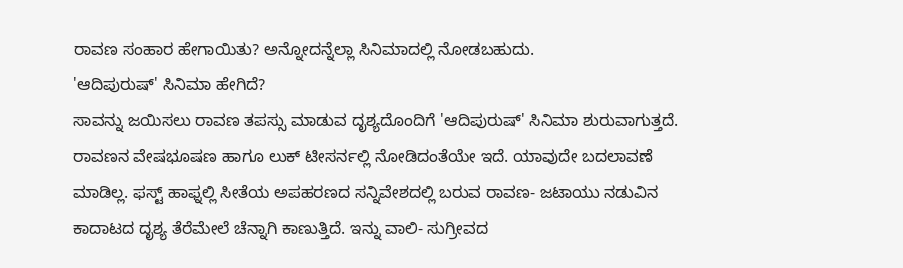ರಾವಣ ಸಂಹಾರ ಹೇಗಾಯಿತು? ಅನ್ನೋದನ್ನೆಲ್ಲಾ ಸಿನಿಮಾದಲ್ಲಿ ನೋಡಬಹುದು.
'ಆದಿಪುರುಷ್' ಸಿನಿಮಾ ಹೇಗಿದೆ?
ಸಾವನ್ನು ಜಯಿಸಲು ರಾವಣ ತಪಸ್ಸು ಮಾಡುವ ದೃಶ್ಯದೊಂದಿಗೆ 'ಆದಿಪುರುಷ್' ಸಿನಿಮಾ ಶುರುವಾಗುತ್ತದೆ. ರಾವಣನ ವೇಷಭೂಷಣ ಹಾಗೂ ಲುಕ್ ಟೀಸರ್ನಲ್ಲಿ ನೋಡಿದಂತೆಯೇ ಇದೆ. ಯಾವುದೇ ಬದಲಾವಣೆ ಮಾಡಿಲ್ಲ. ಫಸ್ಟ್ ಹಾಫ್ನಲ್ಲಿ ಸೀತೆಯ ಅಪಹರಣದ ಸನ್ನಿವೇಶದಲ್ಲಿ ಬರುವ ರಾವಣ- ಜಟಾಯು ನಡುವಿನ ಕಾದಾಟದ ದೃಶ್ಯ ತೆರೆಮೇಲೆ ಚೆನ್ನಾಗಿ ಕಾಣುತ್ತಿದೆ. ಇನ್ನು ವಾಲಿ- ಸುಗ್ರೀವದ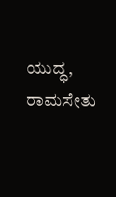ಯುದ್ಧ, ರಾಮಸೇತು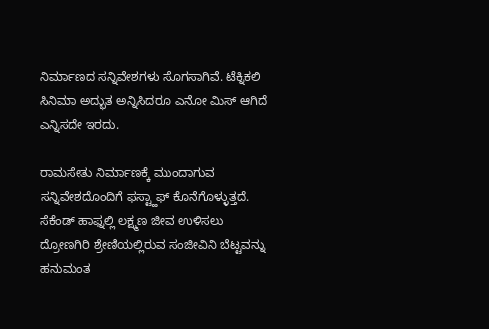ನಿರ್ಮಾಣದ ಸನ್ನಿವೇಶಗಳು ಸೊಗಸಾಗಿವೆ. ಟೆಕ್ನಿಕಲಿ ಸಿನಿಮಾ ಅದ್ಭುತ ಅನ್ನಿಸಿದರೂ ಎನೋ ಮಿಸ್ ಆಗಿದೆ ಎನ್ನಿಸದೇ ಇರದು.

ರಾಮಸೇತು ನಿರ್ಮಾಣಕ್ಕೆ ಮುಂದಾಗುವ ಸನ್ನಿವೇಶದೊಂದಿಗೆ ಫಸ್ಟ್ಹಾಫ್ ಕೊನೆಗೊಳ್ಳುತ್ತದೆ. ಸೆಕೆಂಡ್ ಹಾಫ್ನಲ್ಲಿ ಲಕ್ಷ್ಮಣ ಜೀವ ಉಳಿಸಲು ದ್ರೋಣಗಿರಿ ಶ್ರೇಣಿಯಲ್ಲಿರುವ ಸಂಜೀವಿನಿ ಬೆಟ್ಟವನ್ನು ಹನುಮಂತ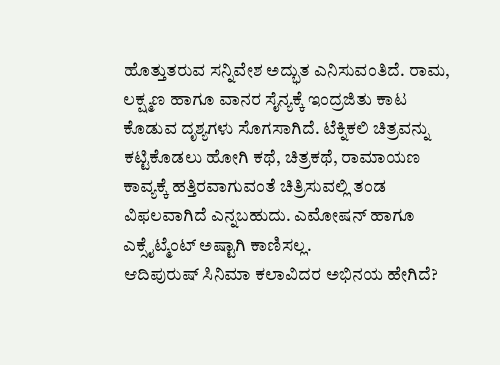ಹೊತ್ತುತರುವ ಸನ್ನಿವೇಶ ಅದ್ಭುತ ಎನಿಸುವಂತಿದೆ. ರಾಮ, ಲಕ್ಷ್ಮಣ ಹಾಗೂ ವಾನರ ಸೈನ್ಯಕ್ಕೆ ಇಂದ್ರಜಿತು ಕಾಟ ಕೊಡುವ ದೃಶ್ಯಗಳು ಸೊಗಸಾಗಿದೆ. ಟೆಕ್ನಿಕಲಿ ಚಿತ್ರವನ್ನು ಕಟ್ಟಿಕೊಡಲು ಹೋಗಿ ಕಥೆ, ಚಿತ್ರಕಥೆ, ರಾಮಾಯಣ ಕಾವ್ಯಕ್ಕೆ ಹತ್ತಿರವಾಗುವಂತೆ ಚಿತ್ರಿಸುವಲ್ಲಿ ತಂಡ ವಿಫಲವಾಗಿದೆ ಎನ್ನಬಹುದು. ಎಮೋಷನ್ ಹಾಗೂ ಎಕ್ಸೈಟ್ಮೆಂಟ್ ಅಷ್ಟಾಗಿ ಕಾಣಿಸಲ್ಲ.
ಆದಿಪುರುಷ್ ಸಿನಿಮಾ ಕಲಾವಿದರ ಅಭಿನಯ ಹೇಗಿದೆ?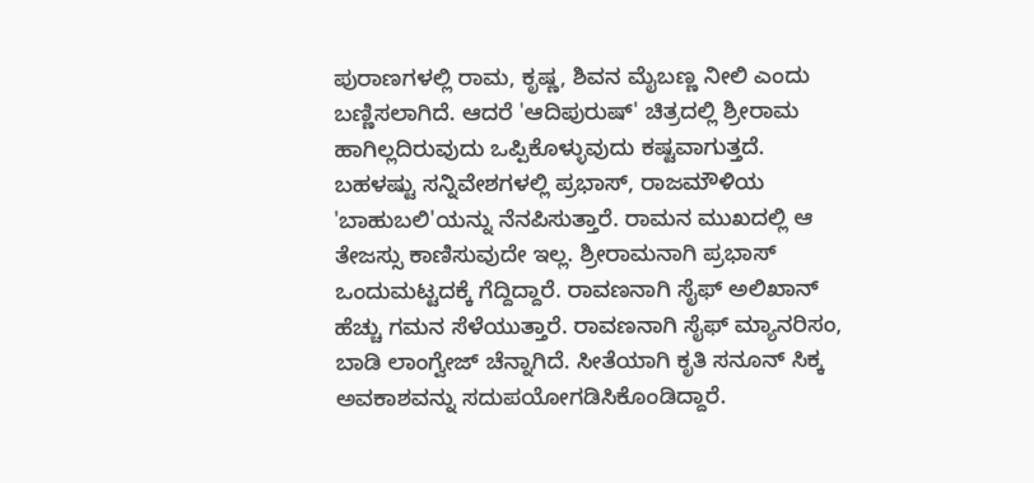ಪುರಾಣಗಳಲ್ಲಿ ರಾಮ, ಕೃಷ್ಣ, ಶಿವನ ಮೈಬಣ್ಣ ನೀಲಿ ಎಂದು ಬಣ್ಣಿಸಲಾಗಿದೆ. ಆದರೆ 'ಆದಿಪುರುಷ್' ಚಿತ್ರದಲ್ಲಿ ಶ್ರೀರಾಮ ಹಾಗಿಲ್ಲದಿರುವುದು ಒಪ್ಪಿಕೊಳ್ಳುವುದು ಕಷ್ಟವಾಗುತ್ತದೆ. ಬಹಳಷ್ಟು ಸನ್ನಿವೇಶಗಳಲ್ಲಿ ಪ್ರಭಾಸ್, ರಾಜಮೌಳಿಯ 'ಬಾಹುಬಲಿ'ಯನ್ನು ನೆನಪಿಸುತ್ತಾರೆ. ರಾಮನ ಮುಖದಲ್ಲಿ ಆ ತೇಜಸ್ಸು ಕಾಣಿಸುವುದೇ ಇಲ್ಲ. ಶ್ರೀರಾಮನಾಗಿ ಪ್ರಭಾಸ್ ಒಂದುಮಟ್ಟದಕ್ಕೆ ಗೆದ್ದಿದ್ದಾರೆ. ರಾವಣನಾಗಿ ಸೈಫ್ ಅಲಿಖಾನ್ ಹೆಚ್ಚು ಗಮನ ಸೆಳೆಯುತ್ತಾರೆ. ರಾವಣನಾಗಿ ಸೈಫ್ ಮ್ಯಾನರಿಸಂ, ಬಾಡಿ ಲಾಂಗ್ವೇಜ್ ಚೆನ್ನಾಗಿದೆ. ಸೀತೆಯಾಗಿ ಕೃತಿ ಸನೂನ್ ಸಿಕ್ಕ ಅವಕಾಶವನ್ನು ಸದುಪಯೋಗಡಿಸಿಕೊಂಡಿದ್ದಾರೆ.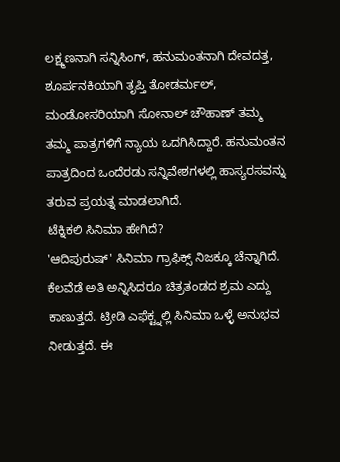ಲಕ್ಷ್ಮಣನಾಗಿ ಸನ್ನಿಸಿಂಗ್, ಹನುಮಂತನಾಗಿ ದೇವದತ್ತ, ಶೂರ್ಪನಕಿಯಾಗಿ ತೃಪ್ತಿ ತೋಡರ್ಮಲ್, ಮಂಡೋಸರಿಯಾಗಿ ಸೋನಾಲ್ ಚೌಹಾಣ್ ತಮ್ಮ ತಮ್ಮ ಪಾತ್ರಗಳಿಗೆ ನ್ಯಾಯ ಒದಗಿಸಿದ್ದಾರೆ. ಹನುಮಂತನ ಪಾತ್ರದಿಂದ ಒಂದೆರಡು ಸನ್ನಿವೇಶಗಳಲ್ಲಿ ಹಾಸ್ಯರಸವನ್ನು ತರುವ ಪ್ರಯತ್ನ ಮಾಡಲಾಗಿದೆ.
ಟೆಕ್ನಿಕಲಿ ಸಿನಿಮಾ ಹೇಗಿದೆ?
'ಆದಿಪುರುಷ್' ಸಿನಿಮಾ ಗ್ರಾಫಿಕ್ಸ್ ನಿಜಕ್ಕೂ ಚೆನ್ನಾಗಿದೆ. ಕೆಲವೆಡೆ ಅತಿ ಅನ್ನಿಸಿದರೂ ಚಿತ್ರತಂಡದ ಶ್ರಮ ಎದ್ದು ಕಾಣುತ್ತದೆ. ಟ್ರೀಡಿ ಎಫೆಕ್ಟ್ನಲ್ಲಿ ಸಿನಿಮಾ ಒಳ್ಳೆ ಅನುಭವ ನೀಡುತ್ತದೆ. ಈ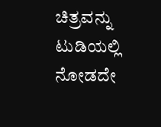ಚಿತ್ರವನ್ನು ಟುಡಿಯಲ್ಲಿ ನೋಡದೇ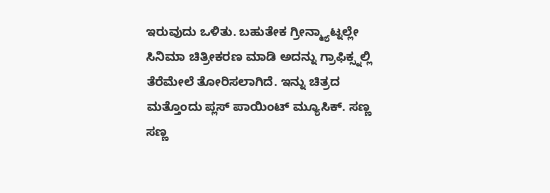ಇರುವುದು ಒಳಿತು. ಬಹುತೇಕ ಗ್ರೀನ್ಮ್ಯಾಟ್ನಲ್ಲೇ ಸಿನಿಮಾ ಚಿತ್ರೀಕರಣ ಮಾಡಿ ಅದನ್ನು ಗ್ರಾಫಿಕ್ಸ್ನಲ್ಲಿ ತೆರೆಮೇಲೆ ತೋರಿಸಲಾಗಿದೆ. ಇನ್ನು ಚಿತ್ರದ ಮತ್ತೊಂದು ಪ್ಲಸ್ ಪಾಯಿಂಟ್ ಮ್ಯೂಸಿಕ್. ಸಣ್ಣ ಸಣ್ಣ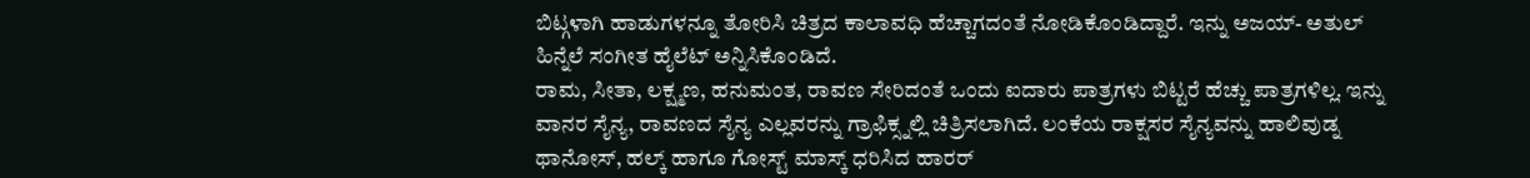ಬಿಟ್ಗಳಾಗಿ ಹಾಡುಗಳನ್ನೂ ತೋರಿಸಿ ಚಿತ್ರದ ಕಾಲಾವಧಿ ಹೆಚ್ಚಾಗದಂತೆ ನೋಡಿಕೊಂಡಿದ್ದಾರೆ. ಇನ್ನು ಅಜಯ್- ಅತುಲ್ ಹಿನ್ನೆಲೆ ಸಂಗೀತ ಹೈಲೆಟ್ ಅನ್ನಿಸಿಕೊಂಡಿದೆ.
ರಾಮ, ಸೀತಾ, ಲಕ್ಷ್ಮಣ, ಹನುಮಂತ, ರಾವಣ ಸೇರಿದಂತೆ ಒಂದು ಐದಾರು ಪಾತ್ರಗಳು ಬಿಟ್ಟರೆ ಹೆಚ್ಚು ಪಾತ್ರಗಳಿಲ್ಲ. ಇನ್ನು ವಾನರ ಸೈನ್ಯ, ರಾವಣದ ಸೈನ್ಯ ಎಲ್ಲವರನ್ನು ಗ್ರಾಫಿಕ್ಸ್ನಲ್ಲಿ ಚಿತ್ರಿಸಲಾಗಿದೆ. ಲಂಕೆಯ ರಾಕ್ಷಸರ ಸೈನ್ಯವನ್ನು ಹಾಲಿವುಡ್ನ ಥಾನೋಸ್, ಹಲ್ಕ್ ಹಾಗೂ ಗೋಸ್ಟ್ ಮಾಸ್ಕ್ ಧರಿಸಿದ ಹಾರರ್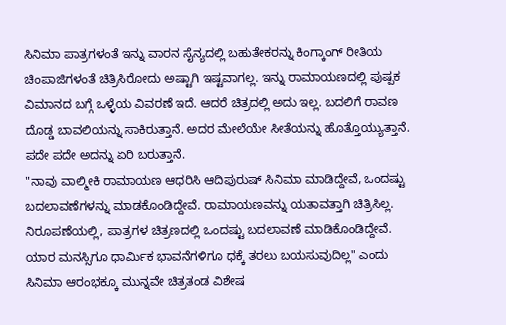ಸಿನಿಮಾ ಪಾತ್ರಗಳಂತೆ ಇನ್ನು ವಾರನ ಸೈನ್ಯದಲ್ಲಿ ಬಹುತೇಕರನ್ನು ಕಿಂಗ್ಕಾಂಗ್ ರೀತಿಯ ಚಿಂಪಾಜಿಗಳಂತೆ ಚಿತ್ರಿಸಿರೋದು ಅಷ್ಟಾಗಿ ಇಷ್ಟವಾಗಲ್ಲ. ಇನ್ನು ರಾಮಾಯಣದಲ್ಲಿ ಪುಷ್ಪಕ ವಿಮಾನದ ಬಗ್ಗೆ ಒಳ್ಳೆಯ ವಿವರಣೆ ಇದೆ. ಆದರೆ ಚಿತ್ರದಲ್ಲಿ ಅದು ಇಲ್ಲ. ಬದಲಿಗೆ ರಾವಣ ದೊಡ್ಡ ಬಾವಲಿಯನ್ನು ಸಾಕಿರುತ್ತಾನೆ. ಅದರ ಮೇಲೆಯೇ ಸೀತೆಯನ್ನು ಹೊತ್ತೊಯ್ಯುತ್ತಾನೆ. ಪದೇ ಪದೇ ಅದನ್ನು ಏರಿ ಬರುತ್ತಾನೆ.
"ನಾವು ವಾಲ್ಮೀಕಿ ರಾಮಾಯಣ ಆಧರಿಸಿ ಆದಿಪುರುಷ್ ಸಿನಿಮಾ ಮಾಡಿದ್ದೇವೆ, ಒಂದಷ್ಟು ಬದಲಾವಣೆಗಳನ್ನು ಮಾಡಕೊಂಡಿದ್ದೇವೆ. ರಾಮಾಯಣವನ್ನು ಯತಾವತ್ತಾಗಿ ಚಿತ್ರಿಸಿಲ್ಲ. ನಿರೂಪಣೆಯಲ್ಲಿ, ಪಾತ್ರಗಳ ಚಿತ್ರಣದಲ್ಲಿ ಒಂದಷ್ಟು ಬದಲಾವಣೆ ಮಾಡಿಕೊಂಡಿದ್ದೇವೆ. ಯಾರ ಮನಸ್ಸಿಗೂ ಧಾರ್ಮಿಕ ಭಾವನೆಗಳಿಗೂ ಧಕ್ಕೆ ತರಲು ಬಯಸುವುದಿಲ್ಲ" ಎಂದು ಸಿನಿಮಾ ಆರಂಭಕ್ಕೂ ಮುನ್ನವೇ ಚಿತ್ರತಂಡ ವಿಶೇಷ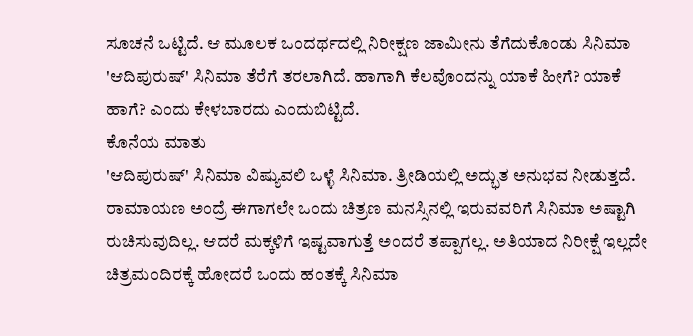ಸೂಚನೆ ಒಟ್ಟಿದೆ. ಆ ಮೂಲಕ ಒಂದರ್ಥದಲ್ಲಿ ನಿರೀಕ್ಷಣ ಜಾಮೀನು ತೆಗೆದುಕೊಂಡು ಸಿನಿಮಾ 'ಆದಿಪುರುಷ್' ಸಿನಿಮಾ ತೆರೆಗೆ ತರಲಾಗಿದೆ. ಹಾಗಾಗಿ ಕೆಲವೊಂದನ್ನು ಯಾಕೆ ಹೀಗೆ? ಯಾಕೆ ಹಾಗೆ? ಎಂದು ಕೇಳಬಾರದು ಎಂದುಬಿಟ್ಟಿದೆ.
ಕೊನೆಯ ಮಾತು
'ಆದಿಪುರುಷ್' ಸಿನಿಮಾ ವಿಷ್ಯುವಲಿ ಒಳ್ಳೆ ಸಿನಿಮಾ. ತ್ರೀಡಿಯಲ್ಲಿ ಅದ್ಭುತ ಅನುಭವ ನೀಡುತ್ತದೆ. ರಾಮಾಯಣ ಅಂದ್ರೆ ಈಗಾಗಲೇ ಒಂದು ಚಿತ್ರಣ ಮನಸ್ಸಿನಲ್ಲಿ ಇರುವವರಿಗೆ ಸಿನಿಮಾ ಅಷ್ಟಾಗಿ ರುಚಿಸುವುದಿಲ್ಲ. ಆದರೆ ಮಕ್ಕಳಿಗೆ ಇಷ್ಟವಾಗುತ್ತೆ ಅಂದರೆ ತಪ್ಪಾಗಲ್ಲ. ಅತಿಯಾದ ನಿರೀಕ್ಷೆ ಇಲ್ಲದೇ ಚಿತ್ರಮಂದಿರಕ್ಕೆ ಹೋದರೆ ಒಂದು ಹಂತಕ್ಕೆ ಸಿನಿಮಾ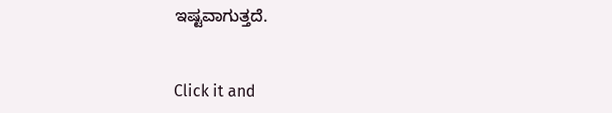ಇಷ್ಟವಾಗುತ್ತದೆ.


Click it and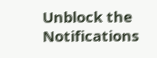Unblock the Notifications